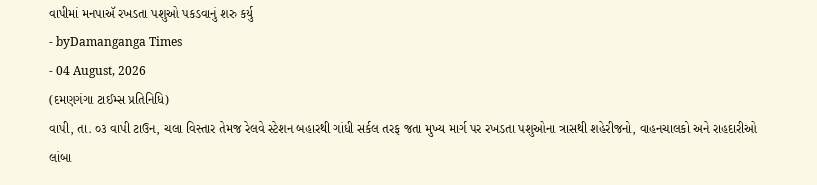વાપીમાં મનપાઍ રખડતા પશુઓ પકડવાનું શરુ કર્યુ
- byDamanganga Times
- 04 August, 2026
(દમણગંગા ટાઈમ્સ પ્રતિનિધિ)
વાપી, તા. ૦૩ વાપી ટાઉન, ચલા વિસ્તાર તેમજ રેલવે સ્ટેશન બહારથી ગાંધી સર્કલ તરફ જતા મુખ્ય માર્ગ પર રખડતા પશુઓના ત્રાસથી શહેરીજનો, વાહનચાલકો અને રાહદારીઓ લાંબા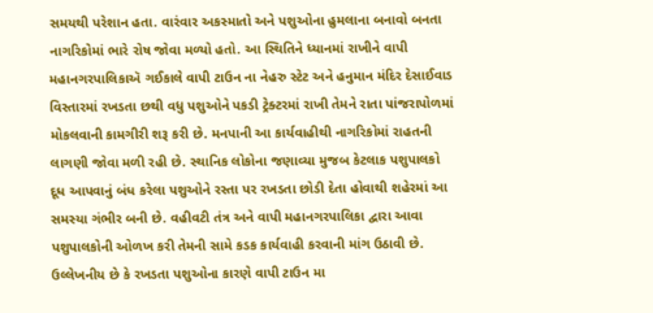સમયથી પરેશાન હતા. વારંવાર અકસ્માતો અને પશુઓના હુમલાના બનાવો બનતા નાગરિકોમાં ભારે રોષ જોવા મળ્યો હતો. આ સ્થિતિને ધ્યાનમાં રાખીને વાપી મહાનગરપાલિકાઍ ગઈકાલે વાપી ટાઉન ના નેહરુ સ્ટેટ અને હનુમાન મંદિર દેસાઈવાડ વિસ્તારમાં રખડતા છથી વધુ પશુઓને પકડી ટ્રેક્ટરમાં રાખી તેમને રાતા પાંજરાપોળમાં મોકલવાની કામગીરી શરૂ કરી છે. મનપાની આ કાર્યવાહીથી નાગરિકોમાં રાહતની લાગણી જોવા મળી રહી છે. સ્થાનિક લોકોના જણાવ્યા મુજબ કેટલાક પશુપાલકો દૂધ આપવાનું બંધ કરેલા પશુઓને રસ્તા પર રખડતા છોડી દેતા હોવાથી શહેરમાં આ સમસ્યા ગંભીર બની છે. વહીવટી તંત્ર અને વાપી મહાનગરપાલિકા દ્વારા આવા પશુપાલકોની ઓળખ કરી તેમની સામે કડક કાર્યવાહી કરવાની માંગ ઉઠાવી છે. ઉલ્લેખનીય છે કે રખડતા પશુઓના કારણે વાપી ટાઉન મા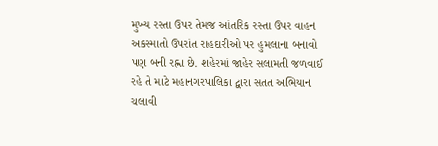મુખ્ય રસ્તા ઉપર તેમજ આંતરિક રસ્તા ઉપર વાહન અકસ્માતો ઉપરાંત રાહદારીઓ પર હુમલાના બનાવો પણ બની રહ્ના છે. શહેરમાં જાહેર સલામતી જળવાઈ રહે તે માટે મહાનગરપાલિકા દ્વારા સતત અભિયાન ચલાવી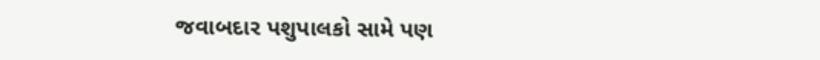જવાબદાર પશુપાલકો સામે પણ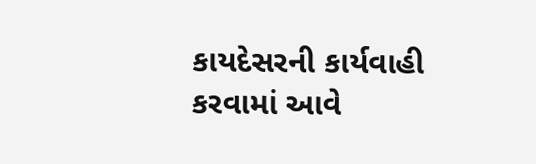કાયદેસરની કાર્યવાહી કરવામાં આવે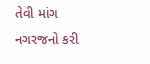તેવી માંગ નગરજનો કરી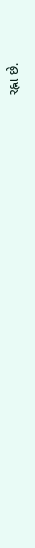રહ્ના છે.